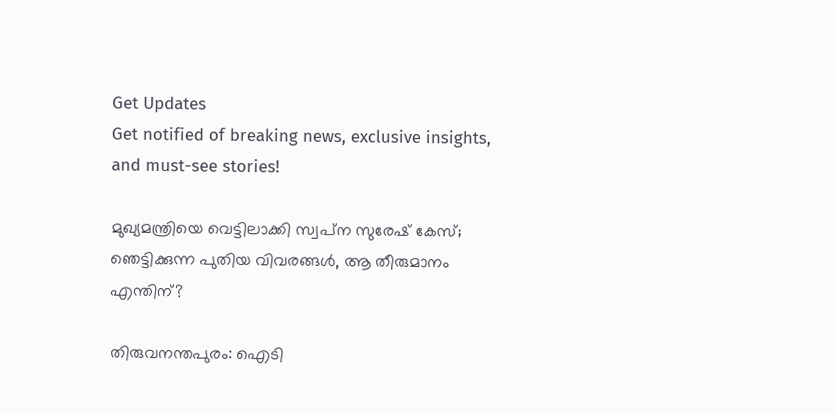Get Updates
Get notified of breaking news, exclusive insights, and must-see stories!

മുഖ്യമന്ത്രിയെ വെട്ടിലാക്കി സ്വപ്‌ന സുരേഷ് കേസ്; ഞെട്ടിക്കുന്ന പുതിയ വിവരങ്ങള്‍, ആ തീരുമാനം എന്തിന്?

തിരുവനന്തപുരം: ഐടി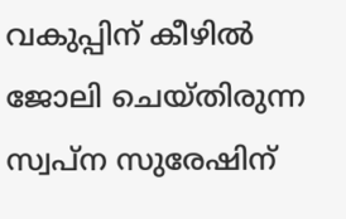വകുപ്പിന് കീഴില്‍ ജോലി ചെയ്തിരുന്ന സ്വപ്‌ന സുരേഷിന്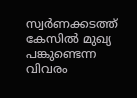സ്വര്‍ണക്കടത്ത് കേസില്‍ മുഖ്യ പങ്കുണ്ടെന്ന വിവരം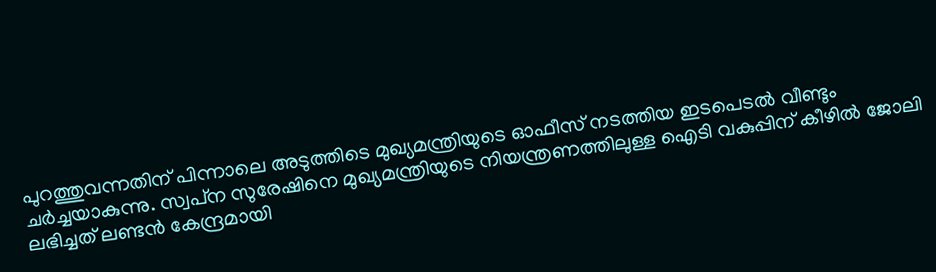പുറത്തുവന്നതിന് പിന്നാലെ അടുത്തിടെ മുഖ്യമന്ത്രിയുടെ ഓഫീസ് നടത്തിയ ഇടപെടല്‍ വീണ്ടും ചര്‍ച്ചയാകുന്നു. സ്വപ്‌ന സുരേഷിനെ മുഖ്യമന്ത്രിയുടെ നിയന്ത്രണത്തിലുള്ള ഐടി വകുപ്പിന് കീഴില്‍ ജോലി ലഭിച്ചത് ലണ്ടന്‍ കേന്ദ്രമായി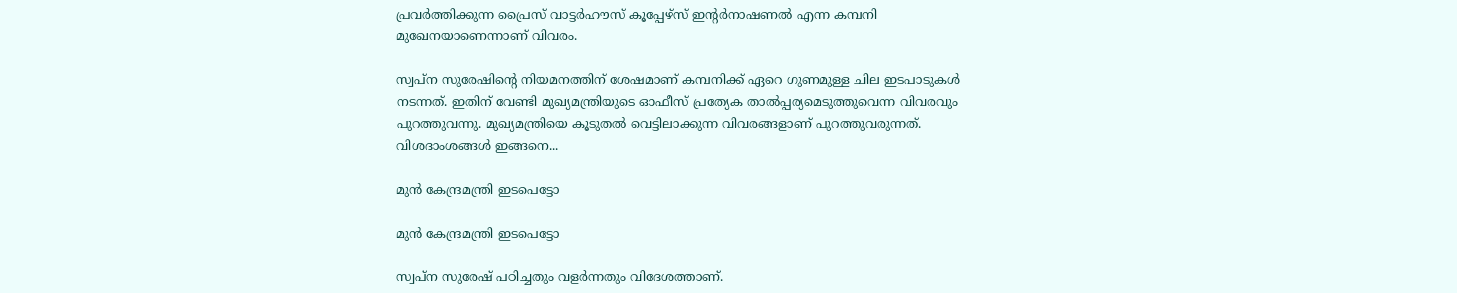പ്രവര്‍ത്തിക്കുന്ന പ്രൈസ് വാട്ടര്‍ഹൗസ് കൂപ്പേഴ്‌സ് ഇന്റര്‍നാഷണല്‍ എന്ന കമ്പനി മുഖേനയാണെന്നാണ് വിവരം.

സ്വപ്‌ന സുരേഷിന്റെ നിയമനത്തിന് ശേഷമാണ് കമ്പനിക്ക് ഏറെ ഗുണമുള്ള ചില ഇടപാടുകള്‍ നടന്നത്. ഇതിന് വേണ്ടി മുഖ്യമന്ത്രിയുടെ ഓഫീസ് പ്രത്യേക താല്‍പ്പര്യമെടുത്തുവെന്ന വിവരവും പുറത്തുവന്നു. മുഖ്യമന്ത്രിയെ കൂടുതല്‍ വെട്ടിലാക്കുന്ന വിവരങ്ങളാണ് പുറത്തുവരുന്നത്. വിശദാംശങ്ങള്‍ ഇങ്ങനെ...

മുന്‍ കേന്ദ്രമന്ത്രി ഇടപെട്ടോ

മുന്‍ കേന്ദ്രമന്ത്രി ഇടപെട്ടോ

സ്വപ്‌ന സുരേഷ് പഠിച്ചതും വളര്‍ന്നതും വിദേശത്താണ്.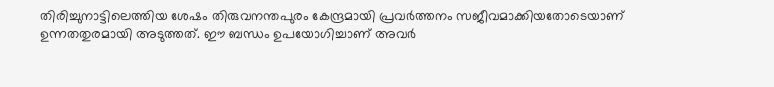തിരിച്ചുനാട്ടിലെത്തിയ ശേഷം തിരുവനന്തപുരം കേന്ദ്രമായി പ്രവര്‍ത്തനം സജീവമാക്കിയതോടെയാണ് ഉന്നതതുരമായി അടുത്തത്. ഈ ബന്ധം ഉപയോഗിച്ചാണ് അവര്‍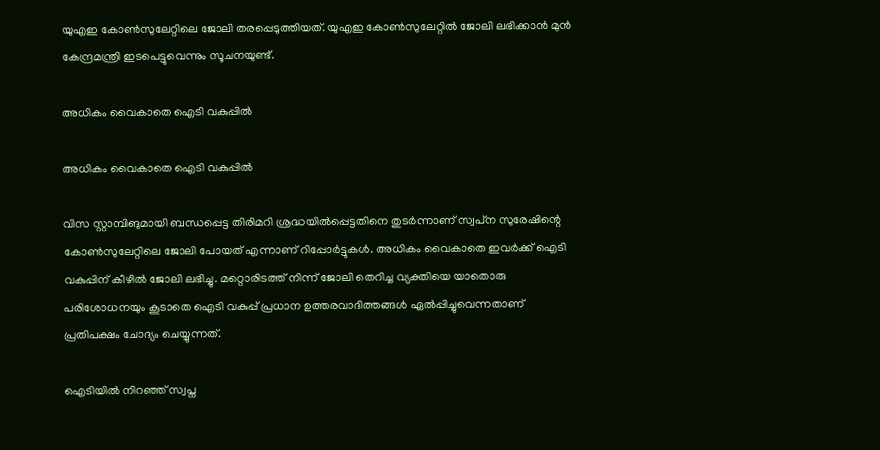യുഎഇ കോണ്‍സുലേറ്റിലെ ജോലി തരപ്പെടുത്തിയത്. യുഎഇ കോണ്‍സുലേറ്റില്‍ ജോലി ലഭിക്കാന്‍ മുന്‍ കേന്ദ്രമന്ത്രി ഇടപെട്ടുവെന്നും സൂചനയുണ്ട്.

അധികം വൈകാതെ ഐടി വകുപ്പില്‍

അധികം വൈകാതെ ഐടി വകുപ്പില്‍

വിസ സ്റ്റാമ്പിങുമായി ബന്ധപ്പെട്ട തിരിമറി ശ്രദ്ധയില്‍പ്പെട്ടതിനെ തുടര്‍ന്നാണ് സ്വപ്‌ന സുരേഷിന്റെ കോണ്‍സുലേറ്റിലെ ജോലി പോയത് എന്നാണ് റിപ്പോര്‍ട്ടുകള്‍. അധികം വൈകാതെ ഇവര്‍ക്ക് ഐടി വകുപ്പിന് കീഴില്‍ ജോലി ലഭിച്ചു. മറ്റൊരിടത്ത് നിന്ന് ജോലി തെറിച്ച വ്യക്തിയെ യാതൊരു പരിശോധനയും കൂടാതെ ഐടി വകുപ്പ് പ്രധാന ഉത്തരവാദിത്തങ്ങള്‍ ഏല്‍പ്പിച്ചുവെന്നതാണ് പ്രതിപക്ഷം ചോദ്യം ചെയ്യുന്നത്.

ഐടിയില്‍ നിറഞ്ഞ് സ്വപ്ന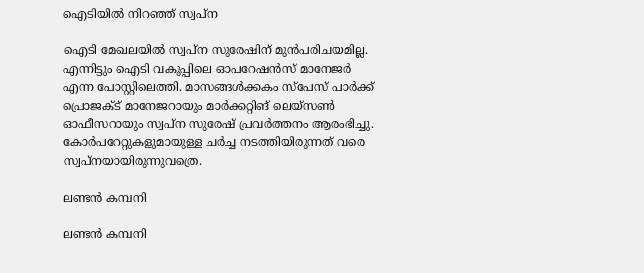ഐടിയില്‍ നിറഞ്ഞ് സ്വപ്ന

ഐടി മേഖലയില്‍ സ്വപ്‌ന സുരേഷിന് മുന്‍പരിചയമില്ല. എന്നിട്ടും ഐടി വകുപ്പിലെ ഓപറേഷന്‍സ് മാനേജര്‍ എന്ന പോസ്റ്റിലെത്തി. മാസങ്ങള്‍ക്കകം സ്‌പേസ് പാര്‍ക്ക് പ്രൊജക്ട് മാനേജറായും മാര്‍ക്കറ്റിങ് ലെയ്‌സണ്‍ ഓഫീസറായും സ്വപ്‌ന സുരേഷ് പ്രവര്‍ത്തനം ആരംഭിച്ചു. കോര്‍പറേറ്റുകളുമായുള്ള ചര്‍ച്ച നടത്തിയിരുന്നത് വരെ സ്വപ്‌നയായിരുന്നുവത്രെ.

ലണ്ടന്‍ കമ്പനി

ലണ്ടന്‍ കമ്പനി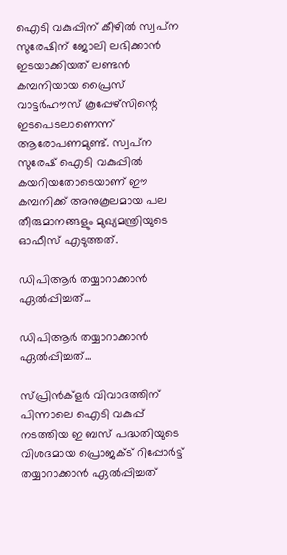ഐടി വകുപ്പിന് കീഴില്‍ സ്വപ്‌ന സുരേഷിന് ജോലി ലഭിക്കാന്‍ ഇടയാക്കിയത് ലണ്ടന്‍ കമ്പനിയായ പ്രൈസ് വാട്ടര്‍ഹൗസ് കൂപ്പേഴ്‌സിന്റെ ഇടപെടലാണെന്ന് ആരോപണമുണ്ട്. സ്വപ്‌ന സുരേഷ് ഐടി വകുപ്പില്‍ കയറിയതോടെയാണ് ഈ കമ്പനിക്ക് അനുകൂലമായ പല തീരുമാനങ്ങളും മുഖ്യമന്ത്രിയുടെ ഓഫീസ് എടുത്തത്.

ഡിപിആര്‍ തയ്യാറാക്കാന്‍ ഏല്‍പ്പിച്ചത്...

ഡിപിആര്‍ തയ്യാറാക്കാന്‍ ഏല്‍പ്പിച്ചത്...

സ്പ്രിന്‍ക്‌ളര്‍ വിവാദത്തിന് പിന്നാലെ ഐടി വകുപ്പ് നടത്തിയ ഇ ബസ് പദ്ധതിയുടെ വിശദമായ പ്രൊജക്ട് റിപ്പോര്‍ട്ട് തയ്യാറാക്കാന്‍ ഏല്‍പ്പിച്ചത്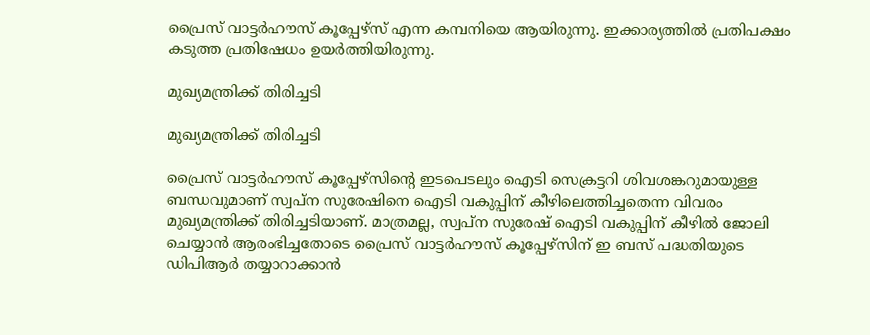പ്രൈസ് വാട്ടര്‍ഹൗസ് കൂപ്പേഴ്‌സ് എന്ന കമ്പനിയെ ആയിരുന്നു. ഇക്കാര്യത്തില്‍ പ്രതിപക്ഷം കടുത്ത പ്രതിഷേധം ഉയര്‍ത്തിയിരുന്നു.

മുഖ്യമന്ത്രിക്ക് തിരിച്ചടി

മുഖ്യമന്ത്രിക്ക് തിരിച്ചടി

പ്രൈസ് വാട്ടര്‍ഹൗസ് കൂപ്പേഴ്‌സിന്റെ ഇടപെടലും ഐടി സെക്രട്ടറി ശിവശങ്കറുമായുള്ള ബന്ധവുമാണ് സ്വപ്‌ന സുരേഷിനെ ഐടി വകുപ്പിന് കീഴിലെത്തിച്ചതെന്ന വിവരം മുഖ്യമന്ത്രിക്ക് തിരിച്ചടിയാണ്. മാത്രമല്ല, സ്വപ്‌ന സുരേഷ് ഐടി വകുപ്പിന് കീഴില്‍ ജോലി ചെയ്യാന്‍ ആരംഭിച്ചതോടെ പ്രൈസ് വാട്ടര്‍ഹൗസ് കൂപ്പേഴ്‌സിന് ഇ ബസ് പദ്ധതിയുടെ ഡിപിആര്‍ തയ്യാറാക്കാന്‍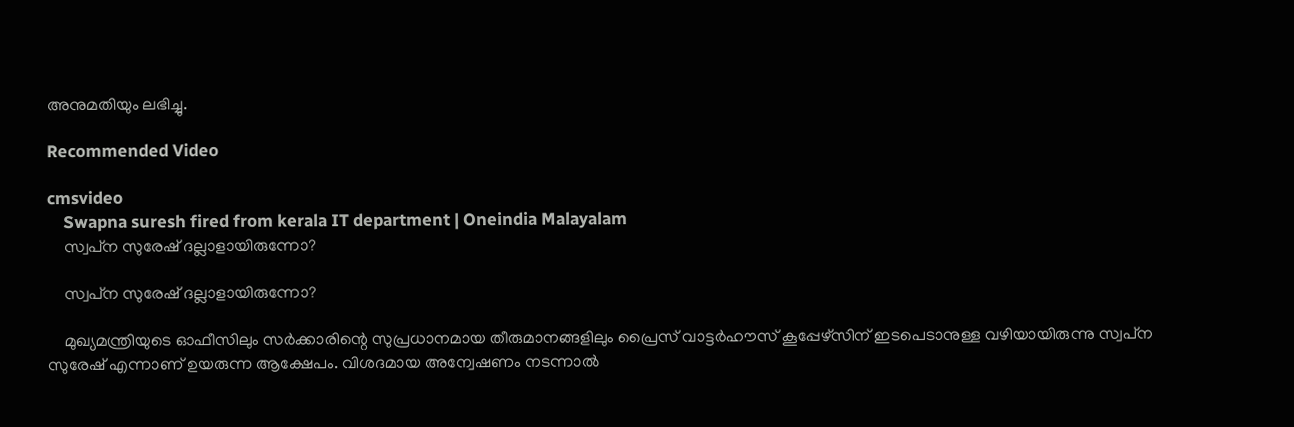അനുമതിയും ലഭിച്ചു.

Recommended Video

cmsvideo
    Swapna suresh fired from kerala IT department | Oneindia Malayalam
    സ്വപ്‌ന സുരേഷ് ദല്ലാളായിരുന്നോ?

    സ്വപ്‌ന സുരേഷ് ദല്ലാളായിരുന്നോ?

    മുഖ്യമന്ത്രിയുടെ ഓഫീസിലും സര്‍ക്കാരിന്റെ സുപ്രധാനമായ തീരുമാനങ്ങളിലും പ്രൈസ് വാട്ടര്‍ഹൗസ് കൂപ്പേഴ്‌സിന് ഇടപെടാനുള്ള വഴിയായിരുന്നു സ്വപ്‌ന സുരേഷ് എന്നാണ് ഉയരുന്ന ആക്ഷേപം. വിശദമായ അന്വേഷണം നടന്നാല്‍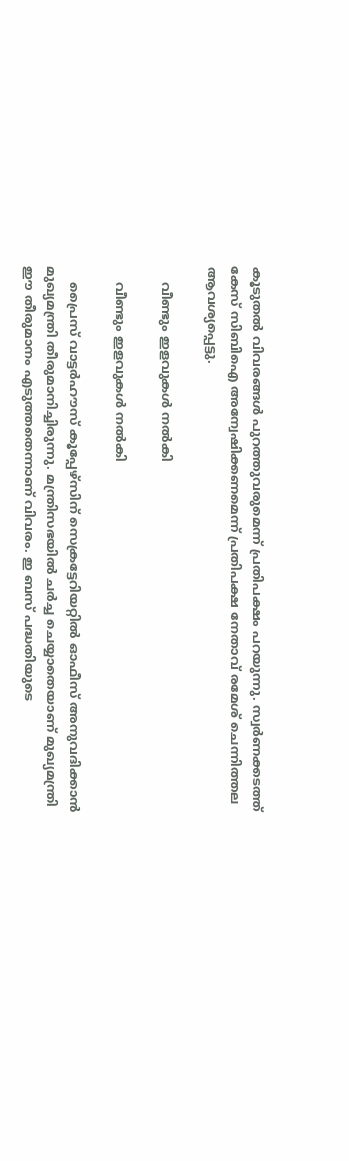കൂടുതല്‍ വിവരങ്ങള്‍ പുറത്തുവരുമെന്ന് പ്രതിപക്ഷം പറയുന്നു. സ്വര്‍ണക്കടത്ത് കേസ് സിബിഐ അന്വേഷിക്കണമെന്ന് പ്രതിപക്ഷ നേതാവ് രമേശ് ചെന്നിത്തല ആവശ്യപ്പെട്ടു.

    വീണ്ടും ഇളവുകള്‍ നല്‍കി

    വീണ്ടും ഇളവുകള്‍ നല്‍കി

    പ്രൈസ് വാട്ടര്‍ഹൗസ് കൂപ്പേഴ്‌സിന് സെക്രട്ടേറിയറ്റില്‍ ഓഫീസ് അനുവദിക്കാന്‍ മുഖ്യമന്ത്രി തീരുമാനിച്ചിരുന്നു. മന്ത്രിസഭയില്‍ ചര്‍ച്ച ചെയ്യാതെയാണ് മുഖ്യമന്ത്രി ഈ തീരുമാനം എടുത്തതെന്നാണ് വിവരം. ഇ ബസ് പദ്ധതിയുടെ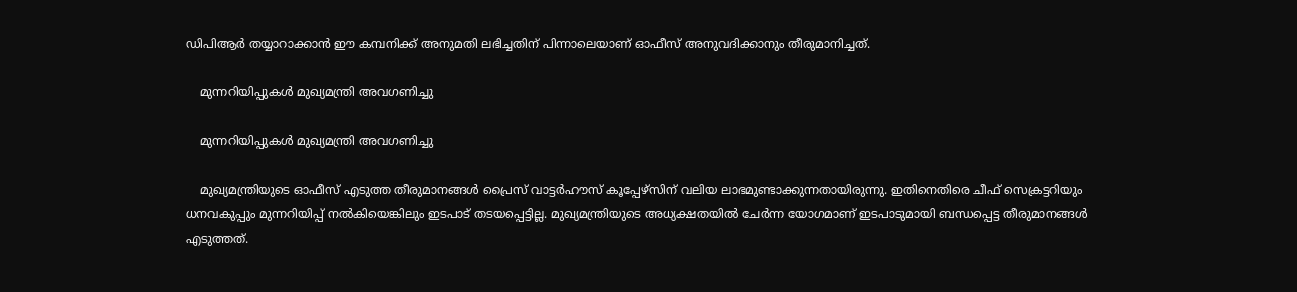ഡിപിആര്‍ തയ്യാറാക്കാന്‍ ഈ കമ്പനിക്ക് അനുമതി ലഭിച്ചതിന് പിന്നാലെയാണ് ഓഫീസ് അനുവദിക്കാനും തീരുമാനിച്ചത്.

    മുന്നറിയിപ്പുകള്‍ മുഖ്യമന്ത്രി അവഗണിച്ചു

    മുന്നറിയിപ്പുകള്‍ മുഖ്യമന്ത്രി അവഗണിച്ചു

    മുഖ്യമന്ത്രിയുടെ ഓഫീസ് എടുത്ത തീരുമാനങ്ങള്‍ പ്രൈസ് വാട്ടര്‍ഹൗസ് കൂപ്പേഴ്‌സിന് വലിയ ലാഭമുണ്ടാക്കുന്നതായിരുന്നു. ഇതിനെതിരെ ചീഫ് സെക്രട്ടറിയും ധനവകുപ്പും മുന്നറിയിപ്പ് നല്‍കിയെങ്കിലും ഇടപാട് തടയപ്പെട്ടില്ല. മുഖ്യമന്ത്രിയുടെ അധ്യക്ഷതയില്‍ ചേര്‍ന്ന യോഗമാണ് ഇടപാടുമായി ബന്ധപ്പെട്ട തീരുമാനങ്ങള്‍ എടുത്തത്.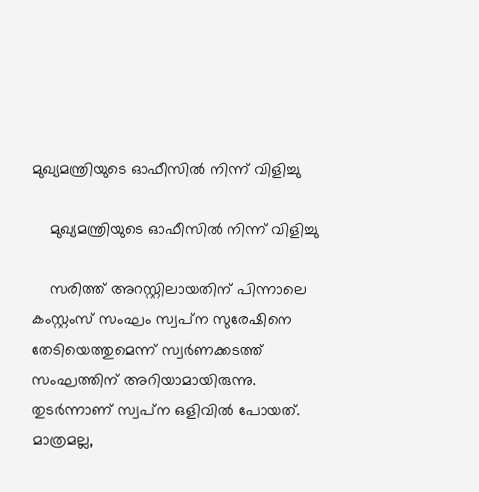മുഖ്യമന്ത്രിയുടെ ഓഫീസില്‍ നിന്ന് വിളിച്ചു

    മുഖ്യമന്ത്രിയുടെ ഓഫീസില്‍ നിന്ന് വിളിച്ചു

    സരിത്ത് അറസ്റ്റിലായതിന് പിന്നാലെ കംസ്റ്റംസ് സംഘം സ്വപ്‌ന സുരേഷിനെ തേടിയെത്തുമെന്ന് സ്വര്‍ണക്കടത്ത് സംഘത്തിന് അറിയാമായിരുന്നു. തുടര്‍ന്നാണ് സ്വപ്‌ന ഒളിവില്‍ പോയത്. മാത്രമല്ല,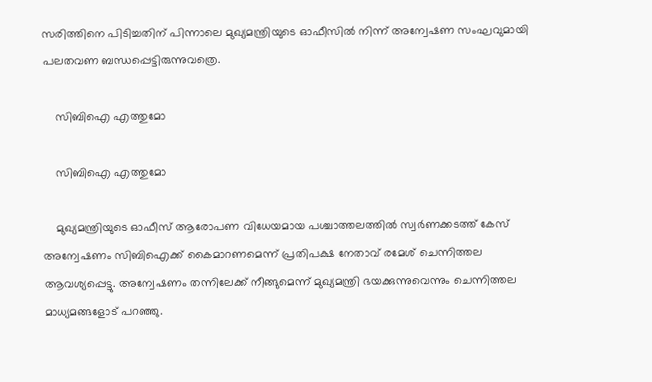സരിത്തിനെ പിടിച്ചതിന് പിന്നാലെ മുഖ്യമന്ത്രിയുടെ ഓഫീസില്‍ നിന്ന് അന്വേഷണ സംഘവുമായി പലതവണ ബന്ധപ്പെട്ടിരുന്നുവത്രെ.

    സിബിഐ എത്തുമോ

    സിബിഐ എത്തുമോ

    മുഖ്യമന്ത്രിയുടെ ഓഫീസ് ആരോപണ വിധേയമായ പശ്ചാത്തലത്തില്‍ സ്വര്‍ണക്കടത്ത് കേസ് അന്വേഷണം സിബിഐക്ക് കൈമാറണമെന്ന് പ്രതിപക്ഷ നേതാവ് രമേശ് ചെന്നിത്തല ആവശ്യപ്പെട്ടു. അന്വേഷണം തന്നിലേക്ക് നീങ്ങുമെന്ന് മുഖ്യമന്ത്രി ഭയക്കുന്നുവെന്നും ചെന്നിത്തല മാധ്യമങ്ങളോട് പറഞ്ഞു.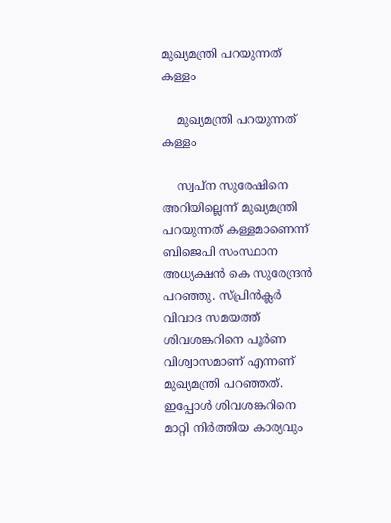മുഖ്യമന്ത്രി പറയുന്നത് കള്ളം

    മുഖ്യമന്ത്രി പറയുന്നത് കള്ളം

    സ്വപ്‌ന സുരേഷിനെ അറിയില്ലെന്ന് മുഖ്യമന്ത്രി പറയുന്നത് കള്ളമാണെന്ന് ബിജെപി സംസ്ഥാന അധ്യക്ഷന്‍ കെ സുരേന്ദ്രന്‍ പറഞ്ഞു. സ്പ്രിന്‍ക്ലര്‍ വിവാദ സമയത്ത് ശിവശങ്കറിനെ പൂര്‍ണ വിശ്വാസമാണ് എന്നണ് മുഖ്യമന്ത്രി പറഞ്ഞത്. ഇപ്പോള്‍ ശിവശങ്കറിനെ മാറ്റി നിര്‍ത്തിയ കാര്യവും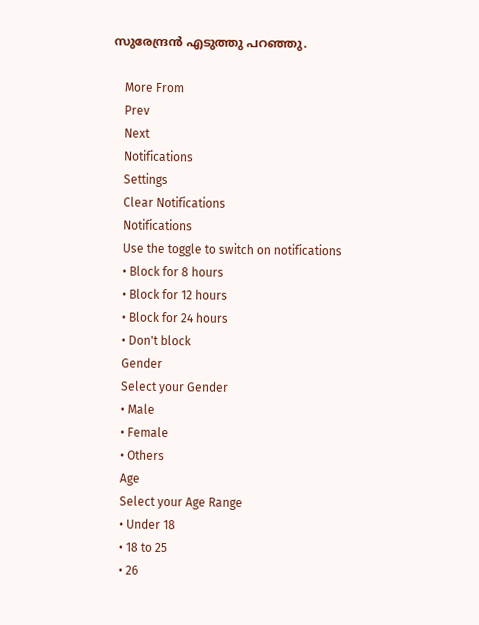സുരേന്ദ്രന്‍ എടുത്തു പറഞ്ഞു.

    More From
    Prev
    Next
    Notifications
    Settings
    Clear Notifications
    Notifications
    Use the toggle to switch on notifications
    • Block for 8 hours
    • Block for 12 hours
    • Block for 24 hours
    • Don't block
    Gender
    Select your Gender
    • Male
    • Female
    • Others
    Age
    Select your Age Range
    • Under 18
    • 18 to 25
    • 26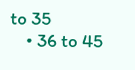to 35
    • 36 to 45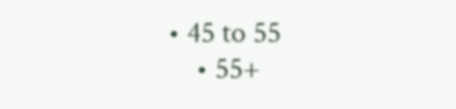• 45 to 55
    • 55+